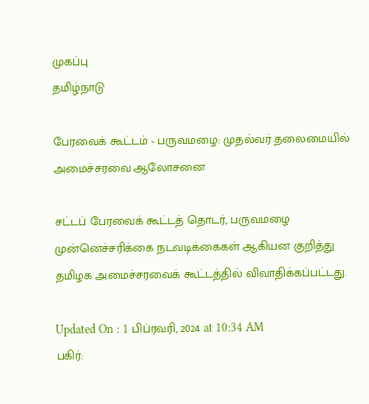முகப்பு
தமிழ்நாடு

பேரவைக் கூட்டம் - பருவமழை: முதல்வர் தலைமையில் அமைச்சரவை ஆலோசனை

சட்டப் பேரவைக் கூட்டத் தொடர், பருவமழை முன்னெச்சரிக்கை நடவடிக்கைகள் ஆகியன குறித்து தமிழக அமைச்சரவைக் கூட்டத்தில் விவாதிக்கப்பட்டது.

Updated On : 1 பிப்ரவரி, 2024 at 10:34 AM
பகிர்: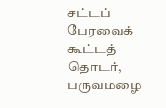சட்டப் பேரவைக் கூட்டத் தொடர், பருவமழை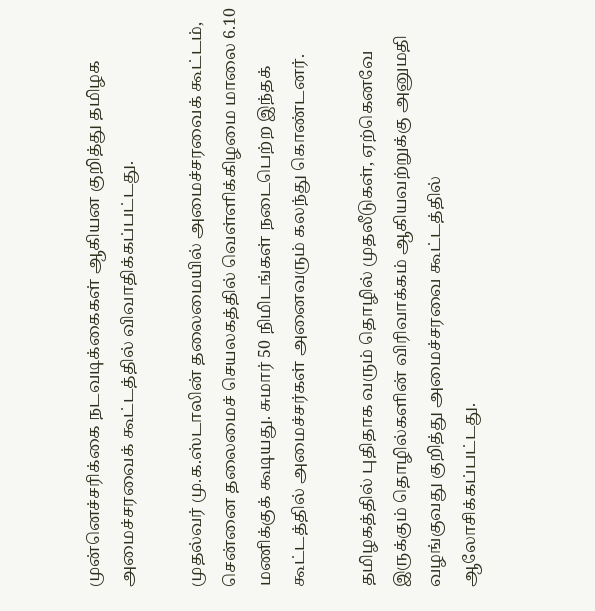முன்னெச்சரிக்கை நடவடிக்கைகள் ஆகியன குறித்து தமிழக அமைச்சரவைக் கூட்டத்தில் விவாதிக்கப்பட்டது.

முதல்வர் மு.க.ஸ்டாலின் தலைமையில் அமைச்சரவைக் கூட்டம், சென்னை தலைமைச் செயலகத்தில் வெள்ளிக்கிழமை மாலை 6.10 மணிக்குக் கூடியது. சுமார் 50 நிமிடங்கள் நடைபெற்ற இந்தக் கூட்டத்தில் அமைச்சர்கள் அனைவரும் கலந்து கொண்டனர்.

தமிழகத்தில் புதிதாக வரும் தொழில் முதலீடுகள், ஏற்கெனவே இருக்கும் தொழில்களின் விரிவாக்கம் ஆகியவற்றுக்கு அனுமதி வழங்குவது குறித்து அமைச்சரவை கூட்டத்தில் ஆலோசிக்கப்பட்டது.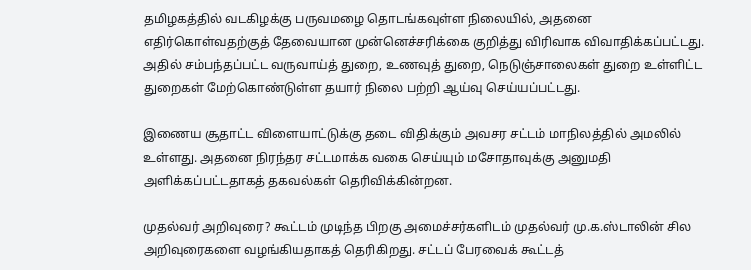தமிழகத்தில் வடகிழக்கு பருவமழை தொடங்கவுள்ள நிலையில், அதனை எதிர்கொள்வதற்குத் தேவையான முன்னெச்சரிக்கை குறித்து விரிவாக விவாதிக்கப்பட்டது. அதில் சம்பந்தப்பட்ட வருவாய்த் துறை, உணவுத் துறை, நெடுஞ்சாலைகள் துறை உள்ளிட்ட துறைகள் மேற்கொண்டுள்ள தயார் நிலை பற்றி ஆய்வு செய்யப்பட்டது.

இணைய சூதாட்ட விளையாட்டுக்கு தடை விதிக்கும் அவசர சட்டம் மாநிலத்தில் அமலில் உள்ளது. அதனை நிரந்தர சட்டமாக்க வகை செய்யும் மசோதாவுக்கு அனுமதி அளிக்கப்பட்டதாகத் தகவல்கள் தெரிவிக்கின்றன.

முதல்வர் அறிவுரை? கூட்டம் முடிந்த பிறகு அமைச்சர்களிடம் முதல்வர் மு.க.ஸ்டாலின் சில அறிவுரைகளை வழங்கியதாகத் தெரிகிறது. சட்டப் பேரவைக் கூட்டத்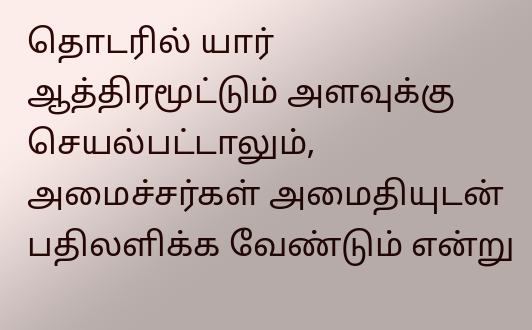தொடரில் யார் ஆத்திரமூட்டும் அளவுக்கு செயல்பட்டாலும், அமைச்சர்கள் அமைதியுடன் பதிலளிக்க வேண்டும் என்று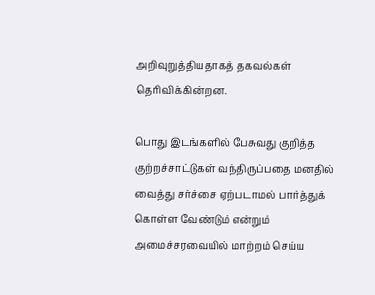அறிவுறுத்தியதாகத் தகவல்கள் தெரிவிக்கின்றன.

பொது இடங்களில் பேசுவது குறித்த குற்றச்சாட்டுகள் வந்திருப்பதை மனதில் வைத்து சர்ச்சை ஏற்படாமல் பார்த்துக் கொள்ள வேண்டும் என்றும் அமைச்சரவையில் மாற்றம் செய்ய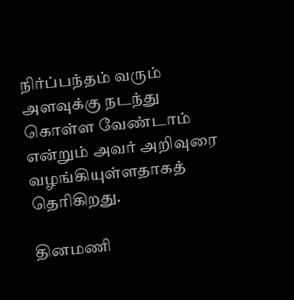நிர்ப்பந்தம் வரும் அளவுக்கு நடந்து கொள்ள வேண்டாம் என்றும் அவர் அறிவுரை வழங்கியுள்ளதாகத் தெரிகிறது.

தினமணி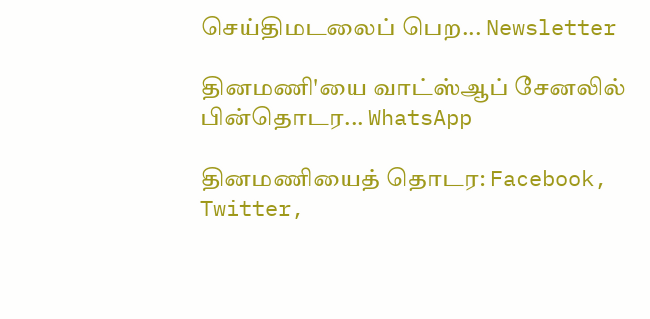செய்திமடலைப் பெற... Newsletter

தினமணி'யை வாட்ஸ்ஆப் சேனலில் பின்தொடர... WhatsApp

தினமணியைத் தொடர: Facebook, Twitter,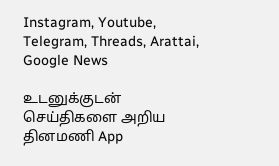Instagram, Youtube, Telegram, Threads, Arattai, Google News

உடனுக்குடன் செய்திகளை அறிய தினமணி App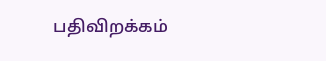பதிவிறக்கம்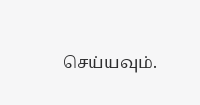செய்யவும்.